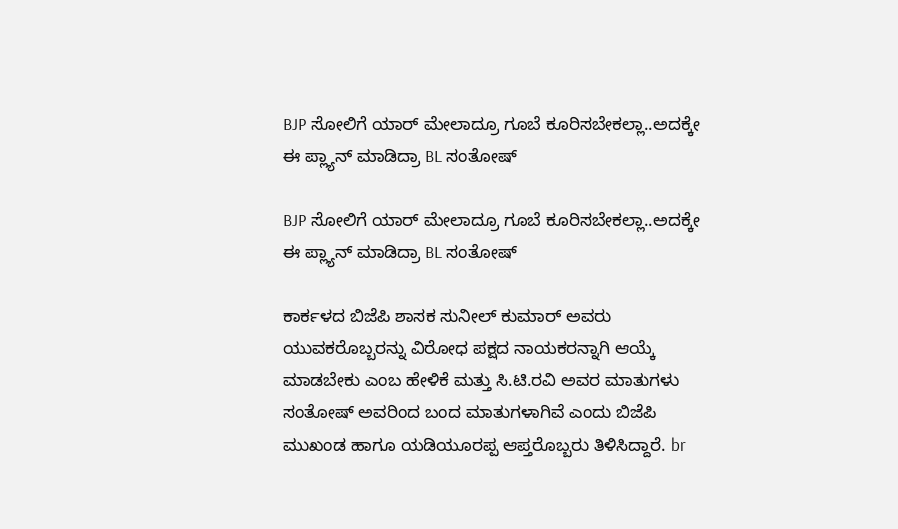BJP ಸೋಲಿಗೆ ಯಾರ್ ಮೇಲಾದ್ರೂ ಗೂಬೆ ಕೂರಿಸಬೇಕಲ್ಲಾ..ಅದಕ್ಕೇ ಈ ಪ್ಲ್ಯಾನ್ ಮಾಡಿದ್ರಾ BL ಸಂತೋಷ್

BJP ಸೋಲಿಗೆ ಯಾರ್ ಮೇಲಾದ್ರೂ ಗೂಬೆ ಕೂರಿಸಬೇಕಲ್ಲಾ..ಅದಕ್ಕೇ ಈ ಪ್ಲ್ಯಾನ್ ಮಾಡಿದ್ರಾ BL ಸಂತೋಷ್

ಕಾರ್ಕಳದ ಬಿಜೆಪಿ ಶಾಸಕ ಸುನೀಲ್ ಕುಮಾರ್ ಅವರು ಯುವಕರೊಬ್ಬರನ್ನು ವಿರೋಧ ಪಕ್ಷದ ನಾಯಕರನ್ನಾಗಿ ಆಯ್ಕೆ ಮಾಡಬೇಕು ಎಂಬ ಹೇಳಿಕೆ ಮತ್ತು ಸಿ.ಟಿ.ರವಿ ಅವರ ಮಾತುಗಳು ಸಂತೋಷ್ ಅವರಿಂದ ಬಂದ ಮಾತುಗಳಾಗಿವೆ ಎಂದು ಬಿಜೆಪಿ ಮುಖಂಡ ಹಾಗೂ ಯಡಿಯೂರಪ್ಪ ಆಪ್ತರೊಬ್ಬರು ತಿಳಿಸಿದ್ದಾರೆ. br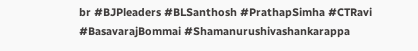br #BJPleaders #BLSanthosh #PrathapSimha #CTRavi #BasavarajBommai #Shamanurushivashankarappa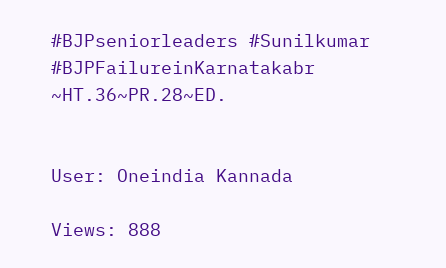#BJPseniorleaders #Sunilkumar #BJPFailureinKarnatakabr ~HT.36~PR.28~ED.


User: Oneindia Kannada

Views: 888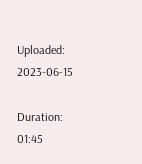Uploaded: 2023-06-15

Duration: 01:45